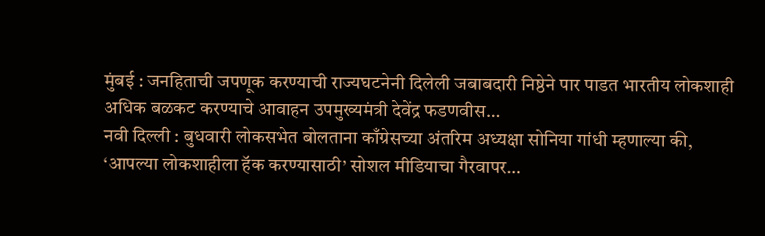मुंबई : जनहिताची जपणूक करण्याची राज्यघटनेनी दिलेली जबाबदारी निष्ठेने पार पाडत भारतीय लोकशाही अधिक बळकट करण्याचे आवाहन उपमुख्यमंत्री देवेंद्र फडणवीस…
नवी दिल्ली : बुधवारी लोकसभेत बोलताना काँग्रेसच्या अंतरिम अध्यक्षा सोनिया गांधी म्हणाल्या की, ‘आपल्या लोकशाहीला हॅक करण्यासाठी’ सोशल मीडियाचा गैरवापर…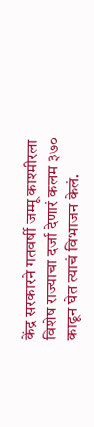केंद्र सरकारने गतवर्षी जम्मू काश्मीरला विशेष राज्याचा दर्जा देणारं कलम ३७० काढून घेत त्याचं विभाजन केलं.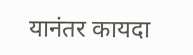यानंतर कायदा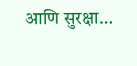आणि सुरक्षा…